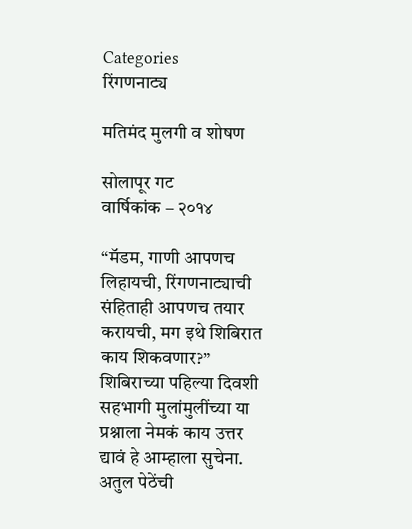Categories
रिंगणनाट्य

मतिमंद मुलगी व शोषण

सोलापूर गट
वार्षिकांक – २०१४

“मॅडम, गाणी आपणच लिहायची, रिंगणनाट्याची संहिताही आपणच तयार करायची, मग इथे शिबिरात काय शिकवणार?” शिबिराच्या पहिल्या दिवशी सहभागी मुलांमुलींच्या या प्रश्नाला नेमकं काय उत्तर द्यावं हे आम्हाला सुचेना. अतुल पेठेंची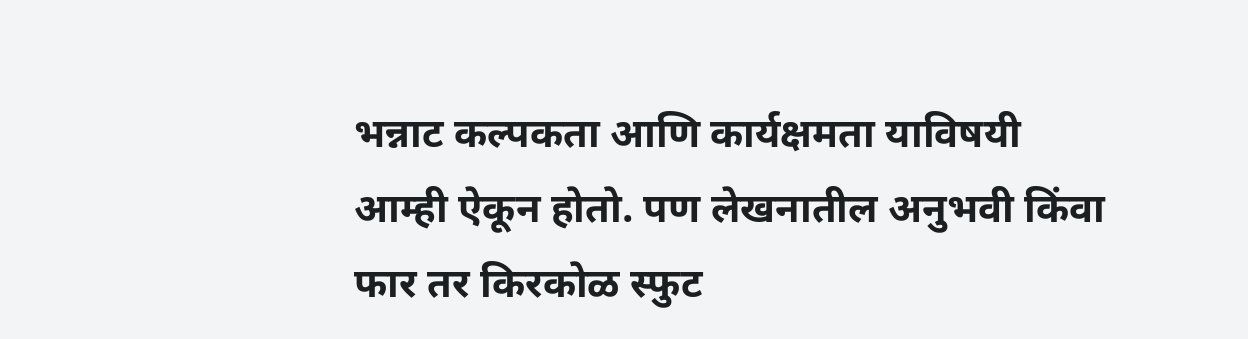भन्नाट कल्पकता आणि कार्यक्षमता याविषयी आम्ही ऐकून होतो. पण लेखनातील अनुभवी किंवा फार तर किरकोळ स्फुट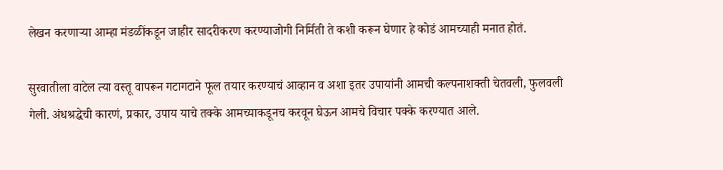लेखन करणार्‍या आम्हा मंडळींकडून जाहीर सादरीकरण करण्याजोगी निर्मिती ते कशी करून घेणार हे कोडं आमच्याही मनात होतं.

सुरवातीला वाटेल त्या वस्तू वापरून गटागटाने फूल तयार करण्याचं आव्हान व अशा इतर उपायांनी आमची कल्पनाशक्ती चेतवली, फुलवली गेली. अंधश्रद्धेची कारणं, प्रकार, उपाय याचे तक्के आमच्याकडूनच करवून घेऊन आमचे विचार पक्के करण्यात आले.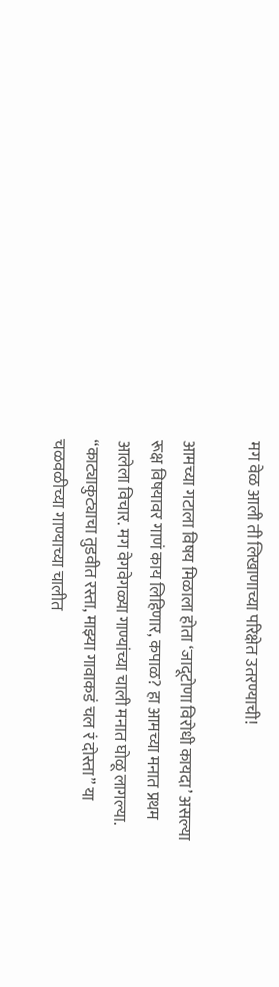मग वेळ आली ती लिखाणाच्या परिक्षेत उतरण्याची!

आमच्या गटाला विषय मिळाला होता ‘जादूटोणा विरोधी कायदा’ असल्या रूक्ष विषयावर गाणं काय लिहिणार, कपाळ? हा आमच्या मनात प्रथम आलेला विचार. मग वेगवेगळ्या गाण्यांच्या चाली मनात घोळू लागल्या. “काट्याकुट्याचा तुडवीत रस्ता, माझ्या गावाकडं चल रं दोस्ता” या चळवळीच्या गाण्याच्या चालीत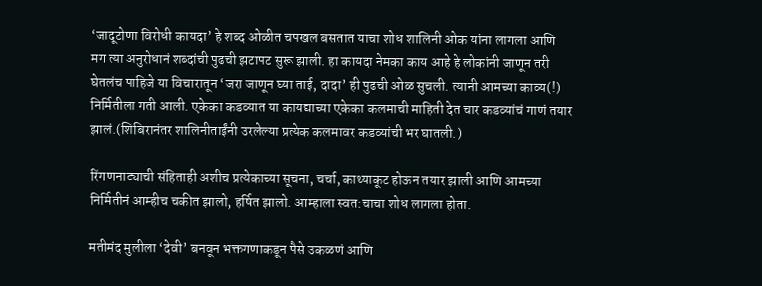‘जादूटोणा विरोधी कायदा’ हे शब्द ओळीत चपखल बसतात याचा शोध शालिनी ओक यांना लागला आणि मग त्या अनुरोधानं शब्दांची पुढची झटापट सुरू झाली. हा कायदा नेमका काय आहे हे लोकांनी जाणून तरी घेतलंच पाहिजे या विचारातून ‘जरा जाणून घ्या ताई, दादा’ ही पुढची ओळ सुचली. त्यानी आमच्या काव्य(!) निर्मितीला गती आली. एकेका कडव्यात या कायद्याच्या एकेका कलमाची माहिती देत चार कडव्यांचं गाणं तयार झालं.(शिबिरानंतर शालिनीताईंनी उरलेल्या प्रत्येक कलमावर कडव्यांची भर घातली.)

रिंगणनाट्याची संहिताही अशीच प्रत्येकाच्या सूचना, चर्चा, काथ्याकूट होऊन तयार झाली आणि आमच्या निर्मितीनं आम्हीच चकीत झालो, हर्षित झालो. आम्हाला स्वत:चाचा शोध लागला होता.

मतीमंद मुलीला ‘देवी’ बनवून भक्तगणाकडून पैसे उकळणं आणि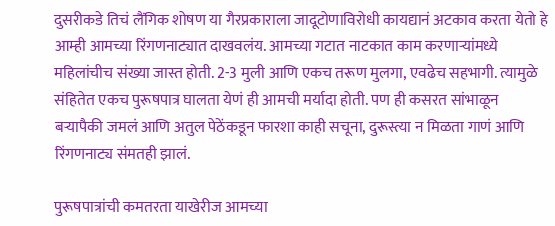दुसरीकडे तिचं लैंगिक शोषण या गैरप्रकाराला जादूटोणाविरोधी कायद्यानं अटकाव करता येतो हे आम्ही आमच्या रिंगणनाट्यात दाखवलंय. आमच्या गटात नाटकात काम करणार्‍यांमध्ये महिलांचीच संख्या जास्त होती. 2-3 मुली आणि एकच तरूण मुलगा, एवढेच सहभागी. त्यामुळे संहितेत एकच पुरूषपात्र घालता येणं ही आमची मर्यादा होती. पण ही कसरत सांभाळून बर्‍यापैकी जमलं आणि अतुल पेठेंकडून फारशा काही सचूना, दुरूस्त्या न मिळता गाणं आणि रिंगणनाट्य संमतही झालं.

पुरूषपात्रांची कमतरता याखेरीज आमच्या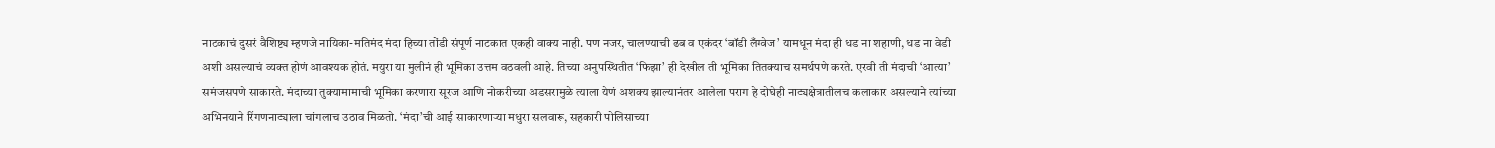नाटकाचं दुसरं वैशिष्ट्य म्हणजे नायिका-मतिमंद मंदा हिच्या तोंडी संपूर्ण नाटकात एकही वाक्य नाही. पण नजर, चालण्याची ढब व एकंदर ‘बॉडी लँग्वेज’ यामधून मंदा ही धड ना शहाणी, धड ना वेडी अशी असल्याचं व्यक्त होणं आवश्यक होतं. मयुरा या मुलीनं ही भूमिका उत्तम वठवली आहे. तिच्या अनुपस्थितीत ‘फिझा’ ही देखील ती भूमिका तितक्याच समर्थपणे करते. एरवी ती मंदाची ‘आत्या’ समंजसपणे साकारते. मंदाच्या तुक्यामामाची भूमिका करणारा सूरज आणि नोकरीच्या अडसरामुळे त्याला येणं अशक्य झाल्यानंतर आलेला पराग हे दोघेही नाट्यक्षेत्रातीलच कलाकार असल्याने त्यांच्या अभिनयाने रिंगणनाट्याला चांगलाच उठाव मिळतो. ‘मंदा’ची आई साकारणार्‍या मधुरा सलवारू, सहकारी पोलिसाच्या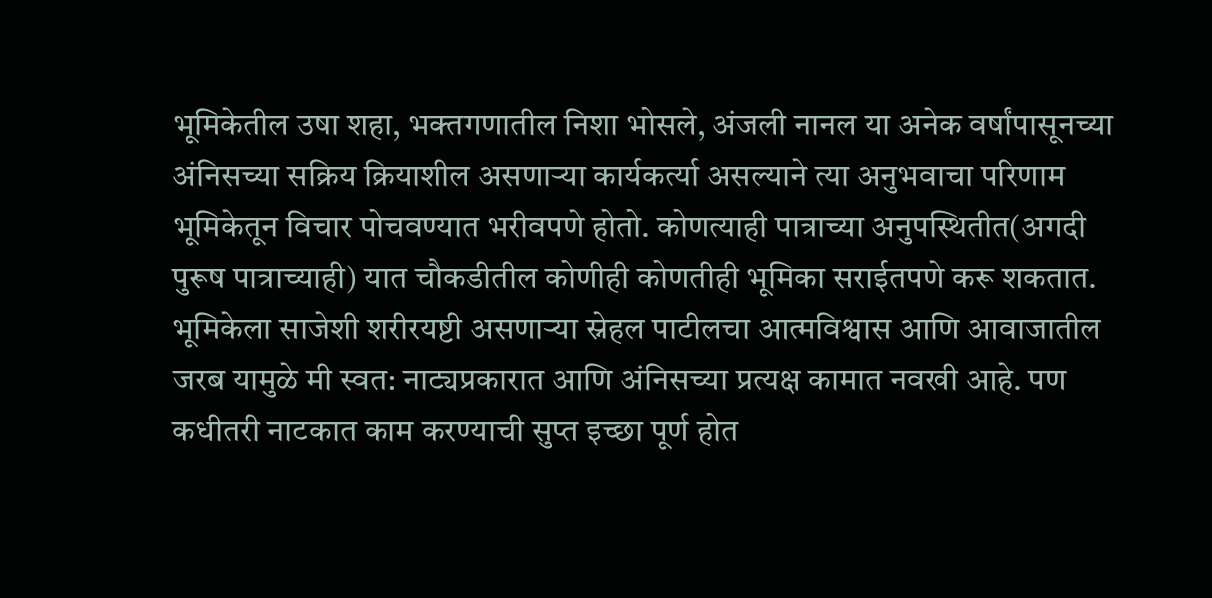भूमिकेतील उषा शहा, भक्तगणातील निशा भोसले, अंजली नानल या अनेक वर्षांपासूनच्या अंनिसच्या सक्रिय क्रियाशील असणार्‍या कार्यकर्त्या असल्याने त्या अनुभवाचा परिणाम भूमिकेतून विचार पोचवण्यात भरीवपणे होतो. कोणत्याही पात्राच्या अनुपस्थितीत(अगदी पुरूष पात्राच्याही) यात चौकडीतील कोणीही कोणतीही भूमिका सराईतपणे करू शकतात. भूमिकेला साजेशी शरीरयष्टी असणार्‍या स्नेहल पाटीलचा आत्मविश्वास आणि आवाजातील जरब यामुळे मी स्वत: नाट्यप्रकारात आणि अंनिसच्या प्रत्यक्ष कामात नवखी आहे. पण कधीतरी नाटकात काम करण्याची सुप्त इच्छा पूर्ण होत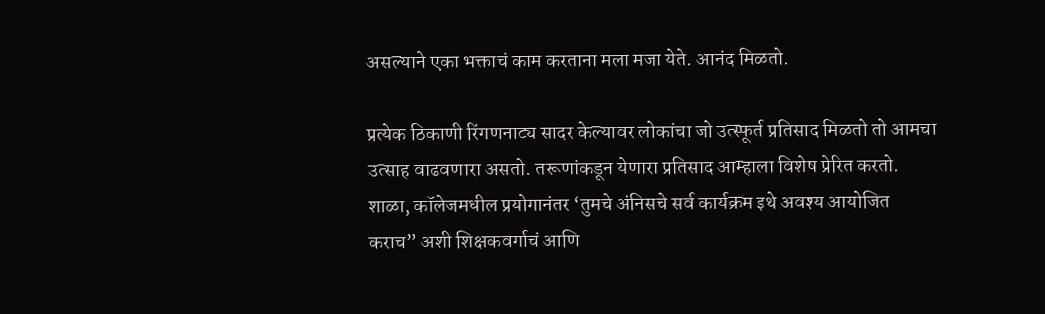असल्याने एका भक्ताचं काम करताना मला मजा येते. आनंद मिळतो.

प्रत्येक ठिकाणी रिंगणनाट्य सादर केल्यावर लोकांचा जो उत्स्फूर्त प्रतिसाद मिळतो तो आमचा उत्साह वाढवणारा असतो. तरूणांकडून येणारा प्रतिसाद आम्हाला विशेष प्रेरित करतो. शाळा, कॉलेजमधील प्रयोगानंतर ‘तुमचे अंनिसचे सर्व कार्यक्रम इथे अवश्य आयोजित कराच” अशी शिक्षकवर्गाचं आणि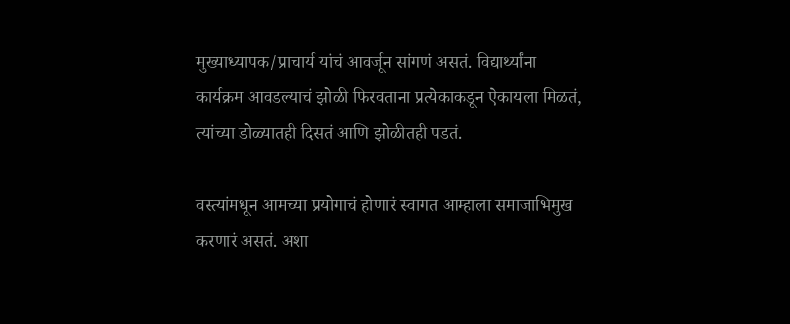मुख्याध्यापक/प्राचार्य यांचं आवर्जून सांगणं असतं. विद्यार्थ्यांना कार्यक्रम आवडल्याचं झोळी फिरवताना प्रत्येकाकडून ऐकायला मिळतं, त्यांच्या डोळ्यातही दिसतं आणि झोळीतही पडतं.

वस्त्यांमधून आमच्या प्रयोगाचं होणारं स्वागत आम्हाला समाजाभिमुख करणारं असतं. अशा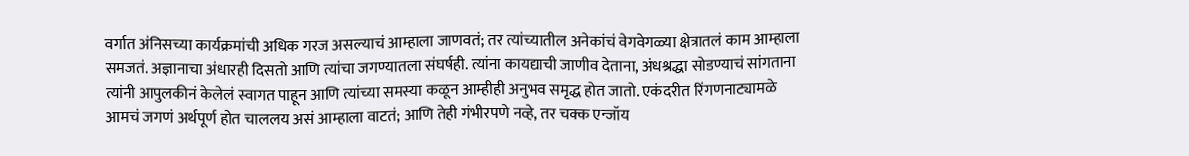वर्गात अंनिसच्या कार्यक्रमांची अधिक गरज असल्याचं आम्हाला जाणवतं; तर त्यांच्यातील अनेकांचं वेगवेगळ्या क्षेत्रातलं काम आम्हाला समजतं. अज्ञानाचा अंधारही दिसतो आणि त्यांचा जगण्यातला संघर्षही. त्यांना कायद्याची जाणीव देताना, अंधश्रद्धा सोडण्याचं सांगताना त्यांनी आपुलकीनं केलेलं स्वागत पाहून आणि त्यांच्या समस्या कळून आम्हीही अनुभव समृद्ध होत जातो. एकंदरीत रिंगणनाट्यामळे आमचं जगणं अर्थपूर्ण होत चाललय असं आम्हाला वाटतं; आणि तेही गंभीरपणे नव्हे, तर चक्क एन्जॉय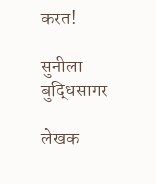करत!

सुनीला बुद्धिसागर

लेखक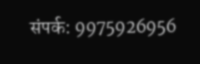संपर्क: 9975926956